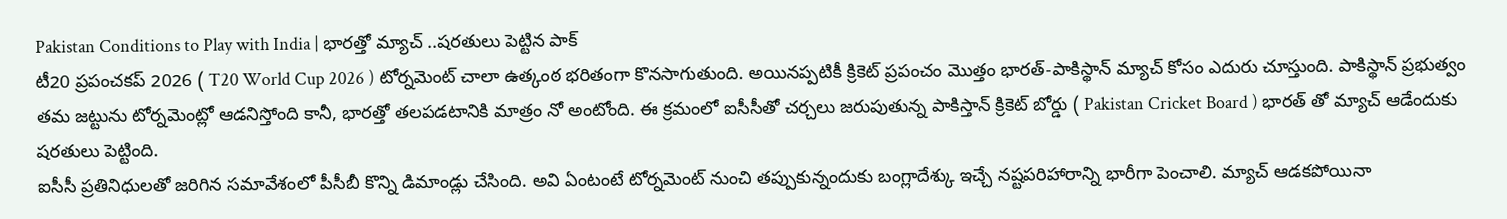Pakistan Conditions to Play with India | భారత్తో మ్యాచ్ ..షరతులు పెట్టిన పాక్
టీ20 ప్రపంచకప్ 2026 ( T20 World Cup 2026 ) టోర్నమెంట్ చాలా ఉత్కంఠ భరితంగా కొనసాగుతుంది. అయినప్పటికీ క్రికెట్ ప్రపంచం మొత్తం భారత్-పాకిస్థాన్ మ్యాచ్ కోసం ఎదురు చూస్తుంది. పాకిస్థాన్ ప్రభుత్వం తమ జట్టును టోర్నమెంట్లో ఆడనిస్తోంది కానీ, భారత్తో తలపడటానికి మాత్రం నో అంటోంది. ఈ క్రమంలో ఐసీసీతో చర్చలు జరుపుతున్న పాకిస్తాన్ క్రికెట్ బోర్డు ( Pakistan Cricket Board ) భారత్ తో మ్యాచ్ ఆడేందుకు షరతులు పెట్టింది.
ఐసీసీ ప్రతినిధులతో జరిగిన సమావేశంలో పీసీబీ కొన్ని డిమాండ్లు చేసింది. అవి ఏంటంటే టోర్నమెంట్ నుంచి తప్పుకున్నందుకు బంగ్లాదేశ్కు ఇచ్చే నష్టపరిహారాన్ని భారీగా పెంచాలి. మ్యాచ్ ఆడకపోయినా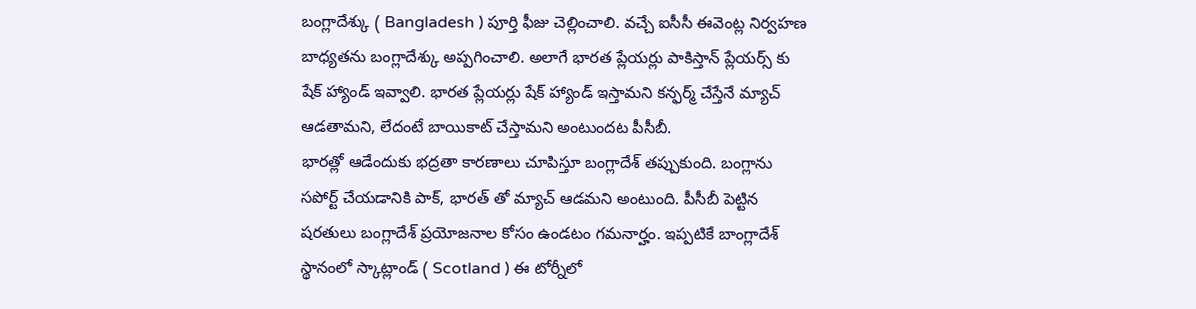బంగ్లాదేశ్కు ( Bangladesh ) పూర్తి ఫీజు చెల్లించాలి. వచ్చే ఐసీసీ ఈవెంట్ల నిర్వహణ బాధ్యతను బంగ్లాదేశ్కు అప్పగించాలి. అలాగే భారత ప్లేయర్లు పాకిస్తాన్ ప్లేయర్స్ కు షేక్ హ్యాండ్ ఇవ్వాలి. భారత ప్లేయర్లు షేక్ హ్యాండ్ ఇస్తామని కన్ఫర్మ్ చేస్తేనే మ్యాచ్ ఆడతామని, లేదంటే బాయికాట్ చేస్తామని అంటుందట పీసీబీ.
భారత్లో ఆడేందుకు భద్రతా కారణాలు చూపిస్తూ బంగ్లాదేశ్ తప్పుకుంది. బంగ్లాను సపోర్ట్ చేయడానికి పాక్, భారత్ తో మ్యాచ్ ఆడమని అంటుంది. పీసీబీ పెట్టిన షరతులు బంగ్లాదేశ్ ప్రయోజనాల కోసం ఉండటం గమనార్హం. ఇప్పటికే బాంగ్లాదేశ్ స్థానంలో స్కాట్లాండ్ ( Scotland ) ఈ టోర్నీలో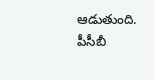ఆడుతుంది. పీసీబీ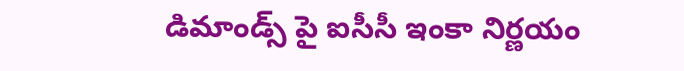డిమాండ్స్ పై ఐసీసీ ఇంకా నిర్ణయం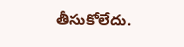తీసుకోలేదు.